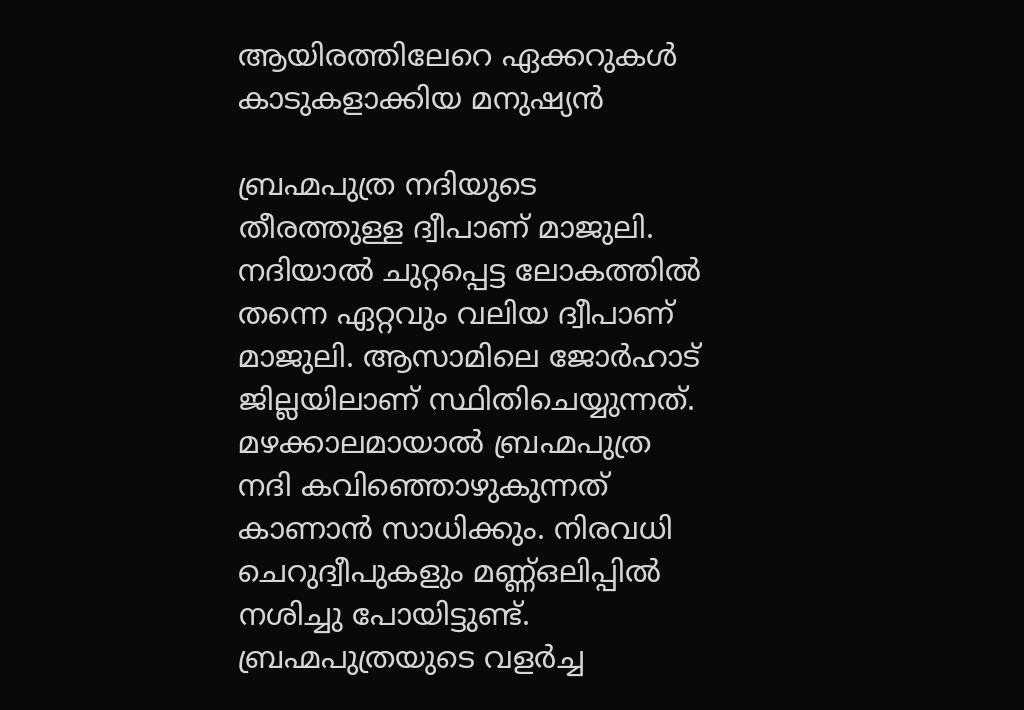ആയിരത്തിലേറെ ഏക്കറുകൾ കാടുകളാക്കിയ മനുഷ്യൻ

ബ്രഹ്മപുത്ര നദിയുടെ തീരത്തുള്ള ദ്വീപാണ് മാജുലി. നദിയാൽ ചുറ്റപ്പെട്ട ലോകത്തിൽ തന്നെ ഏറ്റവും വലിയ ദ്വീപാണ് മാജുലി. ആസാമിലെ ജോർഹാട് ജില്ലയിലാണ് സ്ഥിതിചെയ്യുന്നത്. മഴക്കാലമായാൽ ബ്രഹ്മപുത്ര നദി കവിഞ്ഞൊഴുകുന്നത് കാണാൻ സാധിക്കും. നിരവധി ചെറുദ്വീപുകളും മണ്ണ്ഒലിപ്പിൽ നശിച്ചു പോയിട്ടുണ്ട്. ബ്രഹ്മപുത്രയുടെ വളർച്ച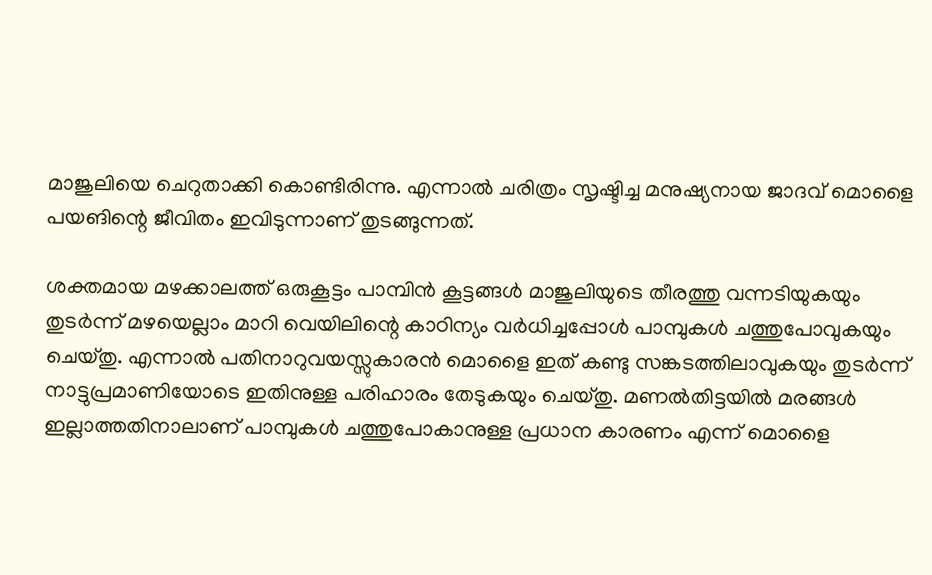മാജുലിയെ ചെറുതാക്കി കൊണ്ടിരിന്നു. എന്നാൽ ചരിത്രം സൃഷ്ടിച്ച മനുഷ്യനായ ജാദവ് മൊളൈ പയങിന്റെ ജീവിതം ഇവിടുന്നാണ് തുടങ്ങുന്നത്.

ശക്തമായ മഴക്കാലത്ത് ഒരുകൂട്ടം പാമ്പിൻ കൂട്ടങ്ങൾ മാജുലിയുടെ തീരത്തു വന്നടിയുകയും തുടർന്ന് മഴയെല്ലാം മാറി വെയിലിന്റെ കാഠിന്യം വർധിച്ചപ്പോൾ പാമ്പുകൾ ചത്തുപോവുകയും ചെയ്തു. എന്നാൽ പതിനാറുവയസ്സുകാരൻ മൊളൈ ഇത് കണ്ടു സങ്കടത്തിലാവുകയും തുടർന്ന് നാട്ടുപ്രമാണിയോടെ ഇതിനുള്ള പരിഹാരം തേടുകയും ചെയ്തു. മണൽതിട്ടയിൽ മരങ്ങൾ ഇല്ലാത്തതിനാലാണ് പാമ്പുകൾ ചത്തുപോകാനുള്ള പ്രധാന കാരണം എന്ന് മൊളൈ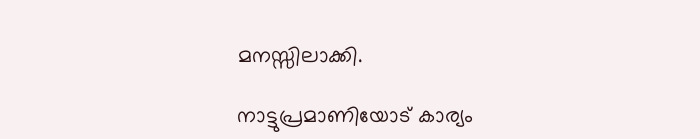മനസ്സിലാക്കി.

നാട്ടുപ്രമാണിയോട് കാര്യം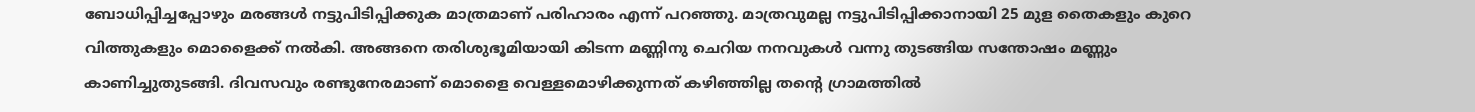ബോധിപ്പിച്ചപ്പോഴും മരങ്ങൾ നട്ടുപിടിപ്പിക്കുക മാത്രമാണ് പരിഹാരം എന്ന് പറഞ്ഞു. മാത്രവുമല്ല നട്ടുപിടിപ്പിക്കാനായി 25 മുള തൈകളും കുറെ വിത്തുകളും മൊളൈക്ക് നൽകി. അങ്ങനെ തരിശുഭൂമിയായി കിടന്ന മണ്ണിനു ചെറിയ നനവുകൾ വന്നു തുടങ്ങിയ സന്തോഷം മണ്ണും കാണിച്ചുതുടങ്ങി. ദിവസവും രണ്ടുനേരമാണ് മൊളൈ വെള്ളമൊഴിക്കുന്നത് കഴിഞ്ഞില്ല തന്റെ ഗ്രാമത്തിൽ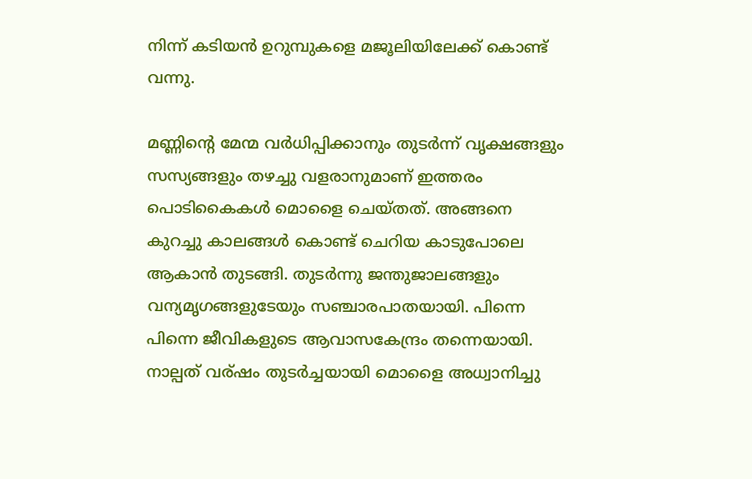നിന്ന് കടിയൻ ഉറുമ്പുകളെ മജൂലിയിലേക്ക് കൊണ്ട് വന്നു.

മണ്ണിന്റെ മേന്മ വർധിപ്പിക്കാനും തുടർന്ന് വൃക്ഷങ്ങളും സസ്യങ്ങളും തഴച്ചു വളരാനുമാണ് ഇത്തരം പൊടികൈകൾ മൊളൈ ചെയ്തത്. അങ്ങനെ കുറച്ചു കാലങ്ങൾ കൊണ്ട് ചെറിയ കാടുപോലെ ആകാൻ തുടങ്ങി. തുടർന്നു ജന്തുജാലങ്ങളും വന്യമൃഗങ്ങളുടേയും സഞ്ചാരപാതയായി. പിന്നെ പിന്നെ ജീവികളുടെ ആവാസകേന്ദ്രം തന്നെയായി. നാല്പത് വര്ഷം തുടർച്ചയായി മൊളൈ അധ്വാനിച്ചു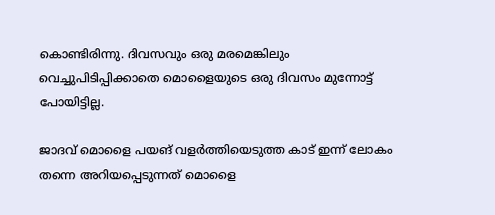കൊണ്ടിരിന്നു. ദിവസവും ഒരു മരമെങ്കിലും വെച്ചുപിടിപ്പിക്കാതെ മൊളൈയുടെ ഒരു ദിവസം മുന്നോട്ട് പോയിട്ടില്ല.

ജാദവ് മൊളൈ പയങ് വളർത്തിയെടുത്ത കാട് ഇന്ന് ലോകം തന്നെ അറിയപ്പെടുന്നത് മൊളൈ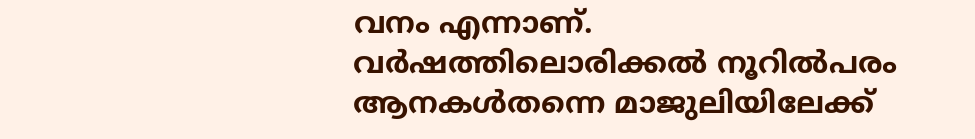വനം എന്നാണ്. വർഷത്തിലൊരിക്കൽ നൂറിൽപരം ആനകൾതന്നെ മാജുലിയിലേക്ക്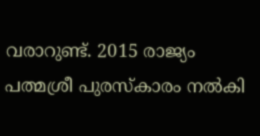വരാറുണ്ട്. 2015 രാജ്യം പത്മശ്രീ പുരസ്‌കാരം നൽകി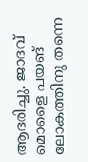ആദരിച്ചു. ജാദവ് മൊളൈ പയങ് ലോകത്തിനു തന്നെ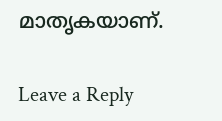മാതൃകയാണ്.

Leave a Reply